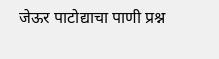जेऊर पाटोद्याचा पाणी प्रश्न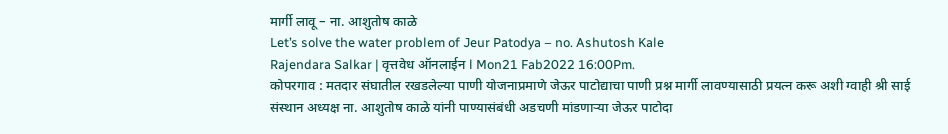मार्गी लावू – ना. आशुतोष काळे
Let’s solve the water problem of Jeur Patodya – no. Ashutosh Kale
Rajendara Salkar | वृत्तवेध ऑनलाईन l Mon21 Fab2022 16:00Pm.
कोपरगाव : मतदार संघातील रखडलेल्या पाणी योजनाप्रमाणे जेऊर पाटोद्याचा पाणी प्रश्न मार्गी लावण्यासाठी प्रयत्न करू अशी ग्वाही श्री साई संस्थान अध्यक्ष ना. आशुतोष काळे यांनी पाण्यासंबंधी अडचणी मांडणाऱ्या जेऊर पाटोदा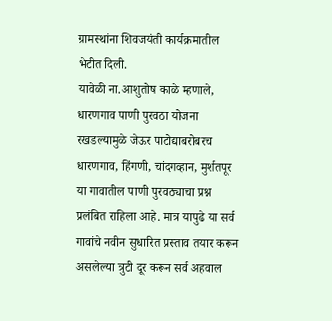ग्रामस्थांना शिवजयंती कार्यक्रमातील भेटीत दिली.
यावेळी ना.आशुतोष काळे म्हणाले, धारणगाव पाणी पुरवठा योजना रखडल्यामुळे जेऊर पाटोद्याबरोबरच धारणगाव, हिंगणी, चांदगव्हान, मुर्शतपूर या गावातील पाणी पुरवठ्याचा प्रश्न प्रलंबित राहिला आहे. मात्र यापुढे या सर्व गावांचे नवीन सुधारित प्रस्ताव तयार करून असलेल्या त्रुटी दूर करून सर्व अहवाल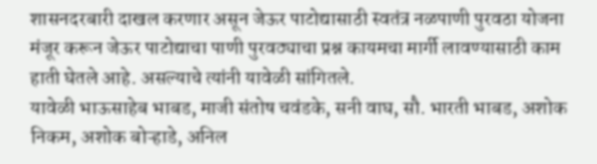शासनदरबारी दाखल करणार असून जेऊर पाटोद्यासाठी स्वतंत्र नळपाणी पुरवठा योजना मंजूर करून जेऊर पाटोद्याचा पाणी पुरवठ्याचा प्रश्न कायमचा मार्गी लावण्यासाठी काम हाती घेतले आहे. असल्याचे त्यांनी यावेळी सांगितले.
यावेळी भाऊसाहेब भाबड, माजी संतोष चवंडके, सनी वाघ, सौ. भारती भाबड, अशोक निकम, अशोक बोऱ्हाडे, अनिल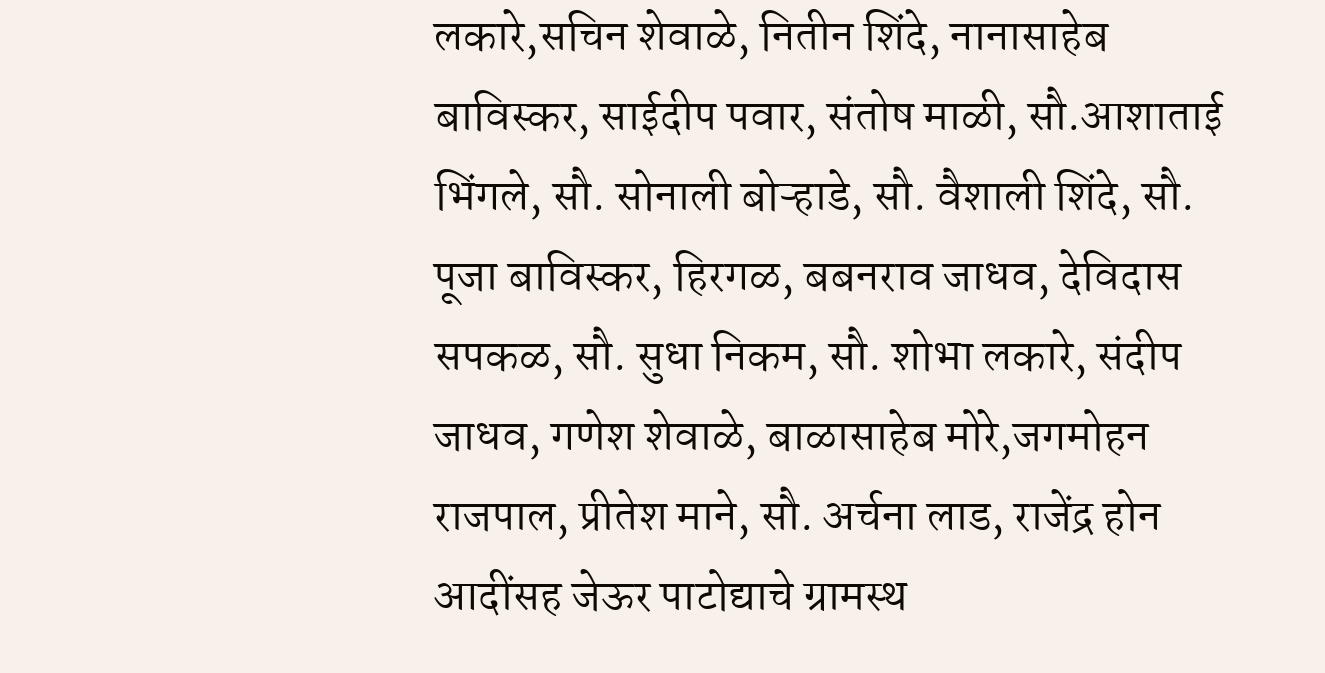लकारे,सचिन शेवाळे, नितीन शिंदे, नानासाहेब बाविस्कर, साईदीप पवार, संतोष माळी, सौ.आशाताई भिंगले, सौ. सोनाली बोऱ्हाडे, सौ. वैशाली शिंदे, सौ. पूजा बाविस्कर, हिरगळ, बबनराव जाधव, देविदास सपकळ, सौ. सुधा निकम, सौ. शोभा लकारे, संदीप जाधव, गणेश शेवाळे, बाळासाहेब मोरे,जगमोहन राजपाल, प्रीतेश माने, सौ. अर्चना लाड, राजेंद्र होन आदींसह जेऊर पाटोद्याचे ग्रामस्थ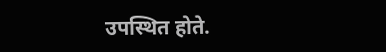उपस्थित होते.